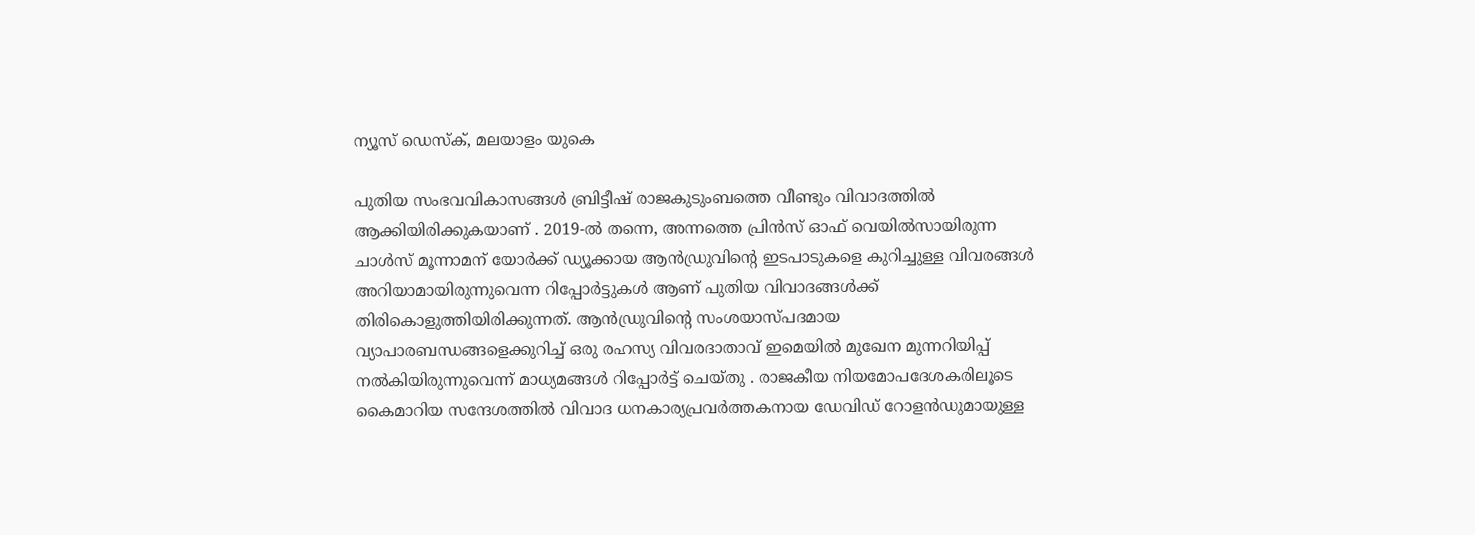ന്യൂസ് ഡെസ്ക്, മലയാളം യുകെ

പുതിയ സംഭവവികാസങ്ങൾ ബ്രിട്ടീഷ് രാജകുടുംബത്തെ വീണ്ടും വിവാദത്തിൽ ആക്കിയിരിക്കുകയാണ് . 2019-ൽ തന്നെ, അന്നത്തെ പ്രിൻസ് ഓഫ് വെയിൽസായിരുന്ന ചാൾസ് മൂന്നാമന് യോർക്ക് ഡ്യൂക്കായ ആൻഡ്രുവിന്റെ ഇടപാടുകളെ കുറിച്ചുള്ള വിവരങ്ങൾ അറിയാമായിരുന്നുവെന്ന റിപ്പോർട്ടുകൾ ആണ് പുതിയ വിവാദങ്ങൾക്ക് തിരികൊളുത്തിയിരിക്കുന്നത്. ആൻഡ്രുവിന്റെ സംശയാസ്പദമായ വ്യാപാരബന്ധങ്ങളെക്കുറിച്ച് ഒരു രഹസ്യ വിവരദാതാവ് ഇമെയിൽ മുഖേന മുന്നറിയിപ്പ് നൽകിയിരുന്നുവെന്ന് മാധ്യമങ്ങൾ റിപ്പോർട്ട് ചെയ്തു . രാജകീയ നിയമോപദേശകരിലൂടെ കൈമാറിയ സന്ദേശത്തിൽ വിവാദ ധനകാര്യപ്രവർത്തകനായ ഡേവിഡ് റോളൻഡുമായുള്ള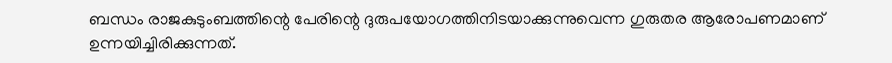ബന്ധം രാജകുടുംബത്തിന്റെ പേരിന്റെ ദുരുപയോഗത്തിനിടയാക്കുന്നുവെന്ന ഗുരുതര ആരോപണമാണ് ഉന്നയിച്ചിരിക്കുന്നത്.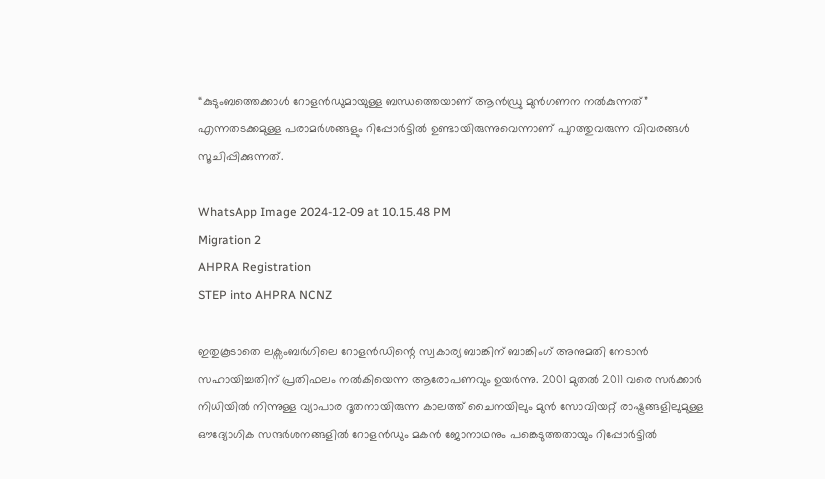“കുടുംബത്തെക്കാൾ റോളൻഡുമായുള്ള ബന്ധത്തെയാണ് ആൻഡ്രു മുൻഗണന നൽകുന്നത്” എന്നതടക്കമുള്ള പരാമർശങ്ങളും റിപ്പോർട്ടിൽ ഉണ്ടായിരുന്നുവെന്നാണ് പുറത്തുവരുന്ന വിവരങ്ങൾ സൂചിപ്പിക്കുന്നത്.

WhatsApp Image 2024-12-09 at 10.15.48 PM
Migration 2
AHPRA Registration
STEP into AHPRA NCNZ

ഇതുകൂടാതെ ലക്സംബർഗിലെ റോളൻഡിന്റെ സ്വകാര്യ ബാങ്കിന് ബാങ്കിംഗ് അനുമതി നേടാൻ സഹായിച്ചതിന് പ്രതിഫലം നൽകിയെന്ന ആരോപണവും ഉയർന്നു. 2001 മുതൽ 2011 വരെ സർക്കാർ നിധിയിൽ നിന്നുള്ള വ്യാപാര ദൂതനായിരുന്ന കാലത്ത് ചൈനയിലും മുൻ സോവിയറ്റ് രാഷ്ട്രങ്ങളിലുമുള്ള ഔദ്യോഗിക സന്ദർശനങ്ങളിൽ റോളൻഡും മകൻ ജോനാഥനും പങ്കെടുത്തതായും റിപ്പോർട്ടിൽ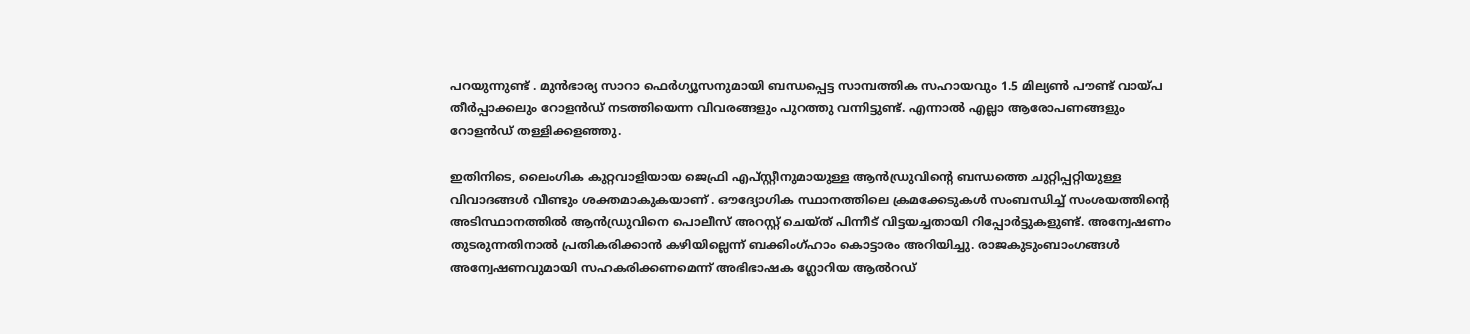പറയുന്നുണ്ട് . മുൻഭാര്യ സാറാ ഫെർഗ്യൂസനുമായി ബന്ധപ്പെട്ട സാമ്പത്തിക സഹായവും 1.5 മില്യൺ പൗണ്ട് വായ്പ തീർപ്പാക്കലും റോളൻഡ് നടത്തിയെന്ന വിവരങ്ങളും പുറത്തു വന്നിട്ടുണ്ട്. എന്നാൽ എല്ലാ ആരോപണങ്ങളും റോളൻഡ് തള്ളിക്കളഞ്ഞു.

ഇതിനിടെ, ലൈംഗിക കുറ്റവാളിയായ ജെഫ്രി എപ്‌സ്റ്റീനുമായുള്ള ആൻഡ്രുവിന്റെ ബന്ധത്തെ ചുറ്റിപ്പറ്റിയുള്ള വിവാദങ്ങൾ വീണ്ടും ശക്തമാകുകയാണ് . ഔദ്യോഗിക സ്ഥാനത്തിലെ ക്രമക്കേടുകൾ സംബന്ധിച്ച് സംശയത്തിന്റെ അടിസ്ഥാനത്തിൽ ആൻഡ്രുവിനെ പൊലീസ് അറസ്റ്റ് ചെയ്ത് പിന്നീട് വിട്ടയച്ചതായി റിപ്പോർട്ടുകളുണ്ട്. അന്വേഷണം തുടരുന്നതിനാൽ പ്രതികരിക്കാൻ കഴിയില്ലെന്ന് ബക്കിംഗ്ഹാം കൊട്ടാരം അറിയിച്ചു. രാജകുടുംബാംഗങ്ങൾ അന്വേഷണവുമായി സഹകരിക്കണമെന്ന് അഭിഭാഷക ഗ്ലോറിയ ആൽറഡ്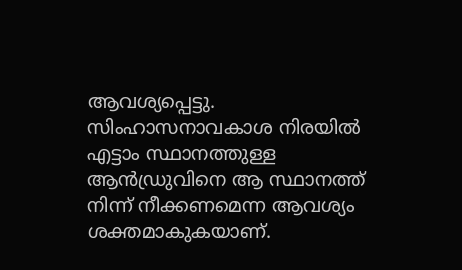ആവശ്യപ്പെട്ടു. സിംഹാസനാവകാശ നിരയിൽ എട്ടാം സ്ഥാനത്തുള്ള ആൻഡ്രുവിനെ ആ സ്ഥാനത്ത് നിന്ന് നീക്കണമെന്ന ആവശ്യം ശക്തമാകുകയാണ്.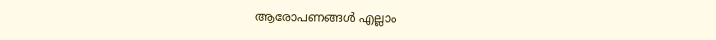ആരോപണങ്ങൾ എല്ലാം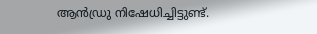ആൻഡ്രു നിഷേധിച്ചിട്ടുണ്ട്.